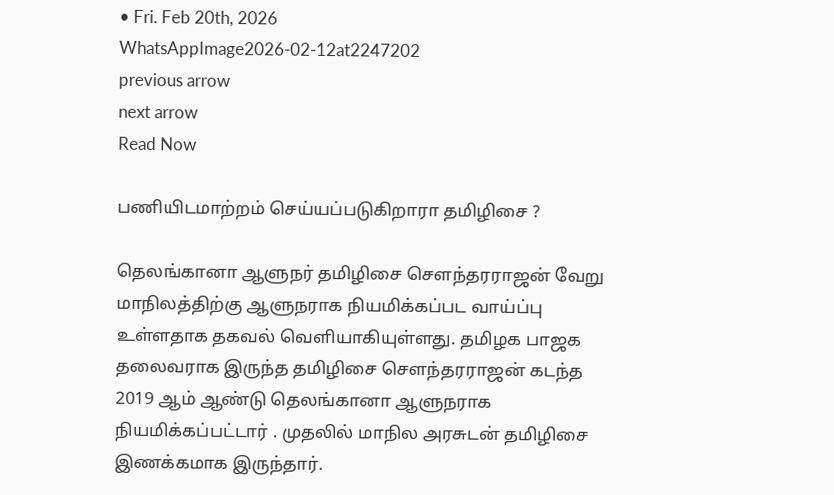• Fri. Feb 20th, 2026
WhatsAppImage2026-02-12at2247202
previous arrow
next arrow
Read Now

பணியிடமாற்றம் செய்யப்படுகிறாரா தமிழிசை ?

தெலங்கானா ஆளுநர் தமிழிசை சௌந்தரராஜன் வேறு மாநிலத்திற்கு ஆளுநராக நியமிக்கப்பட வாய்ப்பு உள்ளதாக தகவல் வெளியாகியுள்ளது. தமிழக பாஜக தலைவராக இருந்த தமிழிசை சௌந்தரராஜன் கடந்த 2019 ஆம் ஆண்டு தெலங்கானா ஆளுநராக நியமிக்கப்பட்டார் . முதலில் மாநில அரசுடன் தமிழிசை இணக்கமாக இருந்தார்.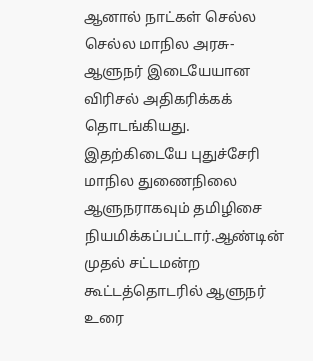ஆனால் நாட்கள் செல்ல செல்ல மாநில அரசு- ஆளுநர் இடையேயான விரிசல் அதிகரிக்கக் தொடங்கியது. இதற்கிடையே புதுச்சேரி மாநில துணைநிலை ஆளுநராகவும் தமிழிசை நியமிக்கப்பட்டார்.ஆண்டின் முதல் சட்டமன்ற கூட்டத்தொடரில் ஆளுநர் உரை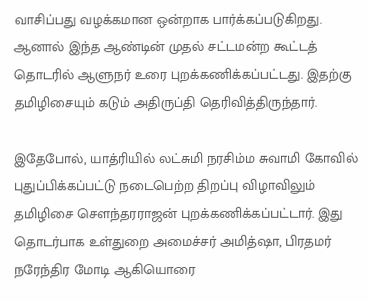வாசிப்பது வழக்கமான ஒன்றாக பார்க்கப்படுகிறது. ஆனால் இந்த ஆண்டின் முதல் சட்டமன்ற கூட்டத் தொடரில் ஆளுநர் உரை புறக்கணிக்கப்பட்டது. இதற்கு தமிழிசையும் கடும் அதிருப்தி தெரிவித்திருந்தார்.

இதேபோல், யாத்ரியில் லட்சுமி நரசிம்ம சுவாமி கோவில் புதுப்பிக்கப்பட்டு நடைபெற்ற திறப்பு விழாவிலும் தமிழிசை சௌந்தரராஜன் புறக்கணிக்கப்பட்டார். இது தொடர்பாக உள்துறை அமைச்சர் அமித்ஷா, பிரதமர் நரேந்திர மோடி ஆகியொரை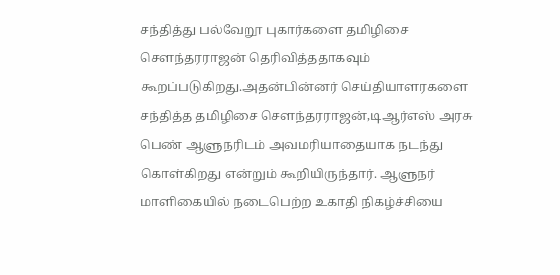சந்தித்து பல்வேறூ புகார்களை தமிழிசை சௌந்தரராஜன் தெரிவித்ததாகவும் கூறப்படுகிறது.அதன்பின்னர் செய்தியாளரகளை சந்தித்த தமிழிசை சௌந்தரராஜன்,டிஆர்எஸ் அரசு பெண் ஆளுநரிடம் அவமரியாதையாக நடந்து கொள்கிறது என்றும் கூறியிருந்தார். ஆளுநர் மாளிகையில் நடைபெற்ற உகாதி நிகழ்ச்சியை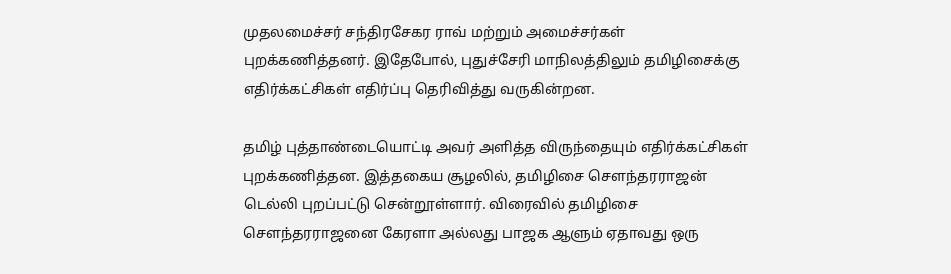முதலமைச்சர் சந்திரசேகர ராவ் மற்றும் அமைச்சர்கள் புறக்கணித்தனர். இதேபோல், புதுச்சேரி மாநிலத்திலும் தமிழிசைக்கு எதிர்க்கட்சிகள் எதிர்ப்பு தெரிவித்து வருகின்றன.

தமிழ் புத்தாண்டையொட்டி அவர் அளித்த விருந்தையும் எதிர்க்கட்சிகள் புறக்கணித்தன. இத்தகைய சூழலில், தமிழிசை சௌந்தரராஜன் டெல்லி புறப்பட்டு சென்றூள்ளார். விரைவில் தமிழிசை சௌந்தரராஜனை கேரளா அல்லது பாஜக ஆளும் ஏதாவது ஒரு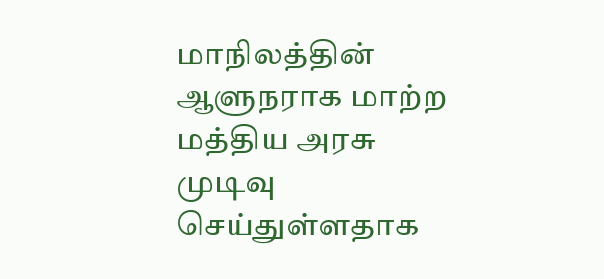மாநிலத்தின் ஆளுநராக மாற்ற மத்திய அரசு முடிவு செய்துள்ளதாக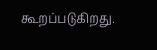கூறப்படுகிறது.